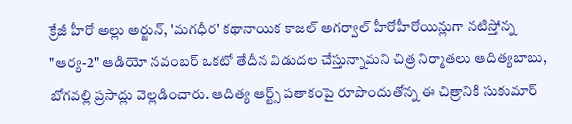క్రేజీ హీరో అల్లు అర్జున్, 'మగధీర' కథానాయిక కాజల్ అగర్వాల్ హీరోహీరోయిన్లుగా నటిస్తోన్న "ఆర్య-2" ఆడియో నవంబర్ ఒకటో తేదీన విడుదల చేస్తున్నామని చిత్ర నిర్మాతలు ఆదిత్యబాబు, బోగవల్లి ప్రసాద్లు వెల్లడించారు. ఆదిత్య ఆర్ట్స్ పతాకంపై రూపొందుతోన్న ఈ చిత్రానికి సుకుమార్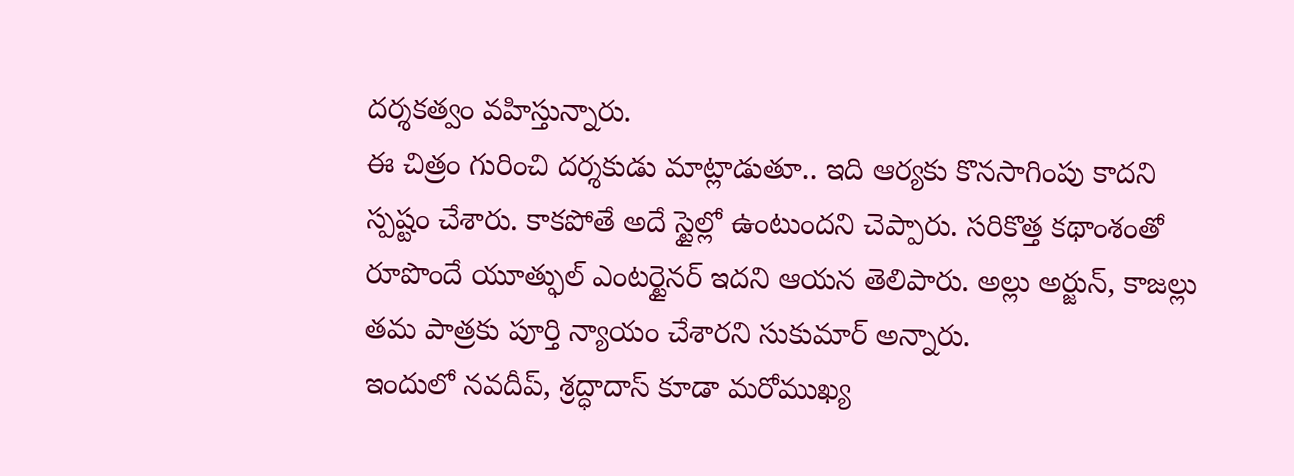దర్శకత్వం వహిస్తున్నారు.
ఈ చిత్రం గురించి దర్శకుడు మాట్లాడుతూ.. ఇది ఆర్యకు కొనసాగింపు కాదని స్పష్టం చేశారు. కాకపోతే అదే స్టైల్లో ఉంటుందని చెప్పారు. సరికొత్త కథాంశంతో రూపొందే యూత్ఫుల్ ఎంటర్టైనర్ ఇదని ఆయన తెలిపారు. అల్లు అర్జున్, కాజల్లు తమ పాత్రకు పూర్తి న్యాయం చేశారని సుకుమార్ అన్నారు.
ఇందులో నవదీప్, శ్రద్ధాదాస్ కూడా మరోముఖ్య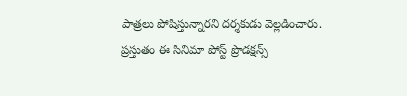పాత్రలు పోషిస్తున్నారని దర్శకుడు వెల్లడించారు. ప్రస్తుతం ఈ సినిమా పోస్ట్ ప్రొడక్షన్స్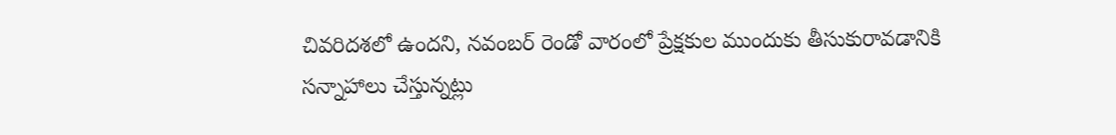చివరిదశలో ఉందని, నవంబర్ రెండో వారంలో ప్రేక్షకుల ముందుకు తీసుకురావడానికి సన్నాహాలు చేస్తున్నట్లు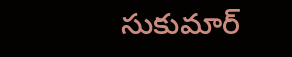సుకుమార్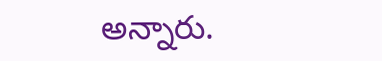అన్నారు.